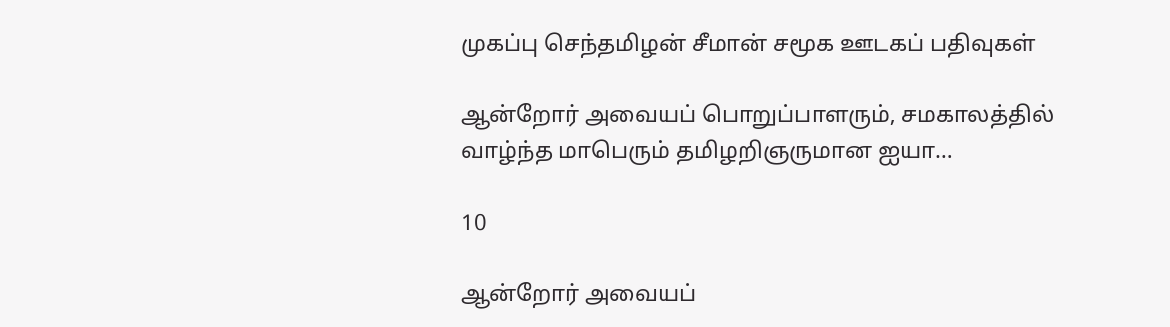முகப்பு செந்தமிழன் சீமான் சமூக ஊடகப் பதிவுகள்

ஆன்றோர் அவையப் பொறுப்பாளரும், சமகாலத்தில் வாழ்ந்த மாபெரும் தமிழறிஞருமான ஐயா…

10

ஆன்றோர் அவையப்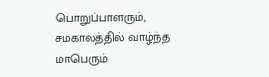பொறுப்பாளரும், சமகாலத்தில் வாழ்ந்த மாபெரும்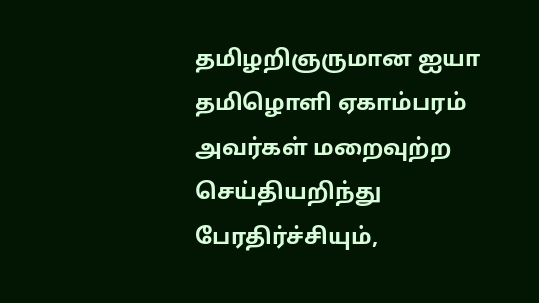தமிழறிஞருமான ஐயா தமிழொளி ஏகாம்பரம் அவர்கள் மறைவுற்ற செய்தியறிந்து பேரதிர்ச்சியும்,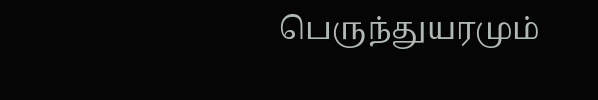பெருந்துயரமும்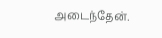அடைந்தேன்.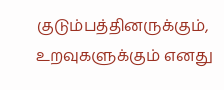குடும்பத்தினருக்கும், உறவுகளுக்கும் எனது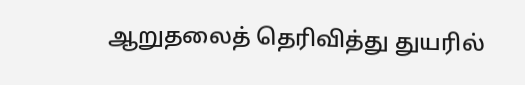ஆறுதலைத் தெரிவித்து துயரில்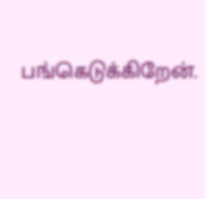பங்கெடுக்கிறேன்.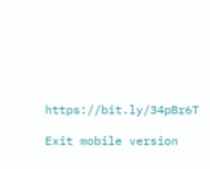https://bit.ly/34pBr6T

Exit mobile version